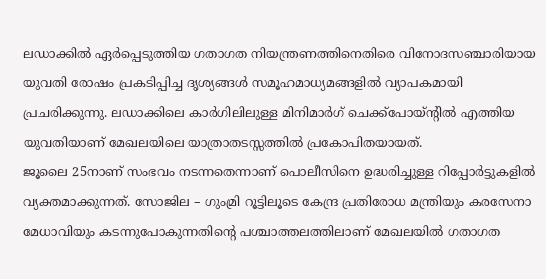ലഡാക്കിൽ ഏർപ്പെടുത്തിയ ഗതാഗത നിയന്ത്രണത്തിനെതിരെ വിനോദസഞ്ചാരിയായ യുവതി രോഷം പ്രകടിപ്പിച്ച ദൃശ്യങ്ങൾ സമൂഹമാധ്യമങ്ങളിൽ വ്യാപകമായി പ്രചരിക്കുന്നു. ലഡാക്കിലെ കാർഗിലിലുള്ള മിനിമാർഗ് ചെക്ക്പോയ്ൻ്റിൽ എത്തിയ യുവതിയാണ് മേഖലയിലെ യാത്രാതടസ്സത്തിൽ പ്രകോപിതയായത്.
ജൂലൈ 25നാണ് സംഭവം നടന്നതെന്നാണ് പൊലീസിനെ ഉദ്ധരിച്ചുള്ള റിപ്പോർട്ടുകളിൽ വ്യക്തമാക്കുന്നത്. സോജില – ഗുംമ്രി റൂട്ടിലൂടെ കേന്ദ്ര പ്രതിരോധ മന്ത്രിയും കരസേനാ മേധാവിയും കടന്നുപോകുന്നതിൻ്റെ പശ്ചാത്തലത്തിലാണ് മേഖലയിൽ ഗതാഗത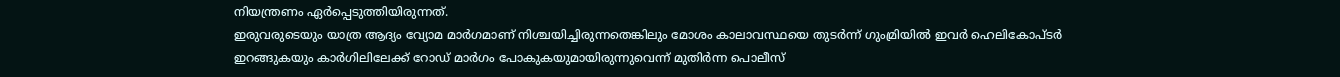നിയന്ത്രണം ഏർപ്പെടുത്തിയിരുന്നത്.
ഇരുവരുടെയും യാത്ര ആദ്യം വ്യോമ മാർഗമാണ് നിശ്ചയിച്ചിരുന്നതെങ്കിലും മോശം കാലാവസ്ഥയെ തുടർന്ന് ഗുംമ്രിയിൽ ഇവർ ഹെലികോപ്ടർ ഇറങ്ങുകയും കാർഗിലിലേക്ക് റോഡ് മാർഗം പോകുകയുമായിരുന്നുവെന്ന് മുതിർന്ന പൊലീസ്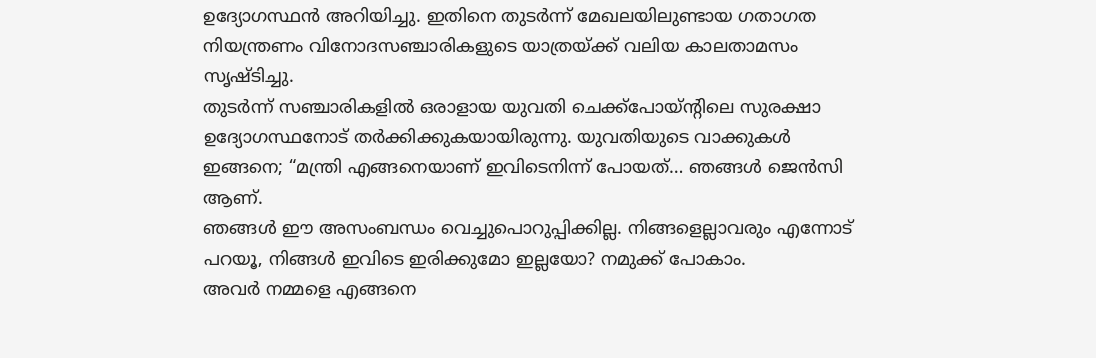ഉദ്യോഗസ്ഥൻ അറിയിച്ചു. ഇതിനെ തുടർന്ന് മേഖലയിലുണ്ടായ ഗതാഗത നിയന്ത്രണം വിനോദസഞ്ചാരികളുടെ യാത്രയ്ക്ക് വലിയ കാലതാമസം സൃഷ്ടിച്ചു.
തുടർന്ന് സഞ്ചാരികളിൽ ഒരാളായ യുവതി ചെക്ക്പോയ്ൻ്റിലെ സുരക്ഷാ ഉദ്യോഗസ്ഥനോട് തർക്കിക്കുകയായിരുന്നു. യുവതിയുടെ വാക്കുകൾ ഇങ്ങനെ; “മന്ത്രി എങ്ങനെയാണ് ഇവിടെനിന്ന് പോയത്… ഞങ്ങൾ ജെൻസി ആണ്.
ഞങ്ങൾ ഈ അസംബന്ധം വെച്ചുപൊറുപ്പിക്കില്ല. നിങ്ങളെല്ലാവരും എന്നോട് പറയൂ, നിങ്ങൾ ഇവിടെ ഇരിക്കുമോ ഇല്ലയോ? നമുക്ക് പോകാം.
അവർ നമ്മളെ എങ്ങനെ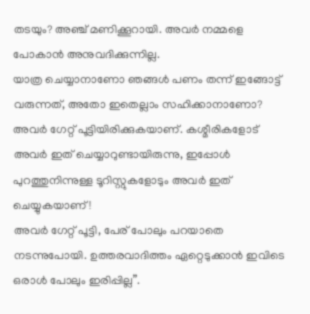തടയും? അഞ്ച് മണിക്കൂറായി. അവർ നമ്മളെ പോകാൻ അനുവദിക്കുന്നില്ല.
യാത്ര ചെയ്യാനാണോ ഞങ്ങൾ പണം തന്ന് ഇങ്ങോട്ട് വരുന്നത്, അതോ ഇതെല്ലാം സഹിക്കാനാണോ? അവർ ഗേറ്റ് പൂട്ടിയിരിക്കുകയാണ്. കശ്മീരികളോട് അവർ ഇത് ചെയ്യാറുണ്ടായിരുന്നു, ഇപ്പോൾ പുറത്തുനിന്നുള്ള ടൂറിസ്റ്റുകളോടും അവർ ഇത് ചെയ്യുകയാണ്!
അവർ ഗേറ്റ് പൂട്ടി, പേര് പോലും പറയാതെ നടന്നുപോയി. ഉത്തരവാദിത്തം ഏറ്റെടുക്കാൻ ഇവിടെ ഒരാൾ പോലും ഇരിപ്പില്ല”.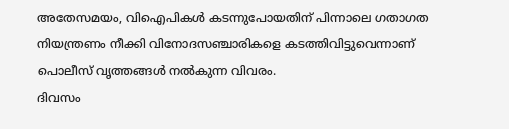അതേസമയം, വിഐപികൾ കടന്നുപോയതിന് പിന്നാലെ ഗതാഗത നിയന്ത്രണം നീക്കി വിനോദസഞ്ചാരികളെ കടത്തിവിട്ടുവെന്നാണ് പൊലീസ് വൃത്തങ്ങൾ നൽകുന്ന വിവരം.
ദിവസം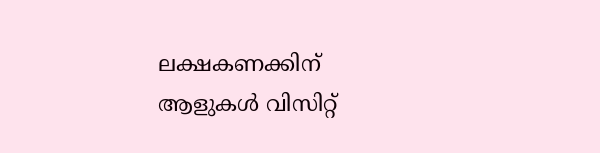ലക്ഷകണക്കിന് ആളുകൾ വിസിറ്റ്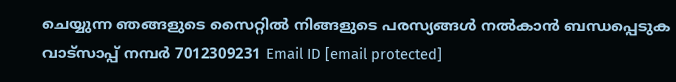ചെയ്യുന്ന ഞങ്ങളുടെ സൈറ്റിൽ നിങ്ങളുടെ പരസ്യങ്ങൾ നൽകാൻ ബന്ധപ്പെടുക വാട്സാപ്പ് നമ്പർ 7012309231 Email ID [email protected]